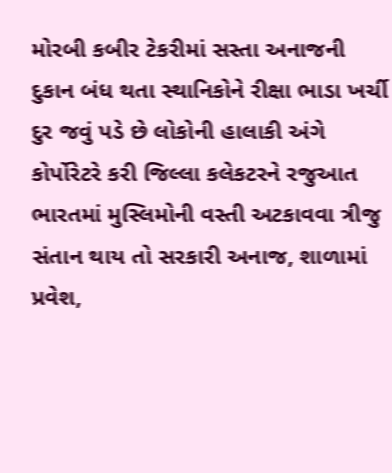મોરબી કબીર ટેકરીમાં સસ્તા અનાજની દુકાન બંધ થતા સ્થાનિકોને રીક્ષા ભાડા ખર્ચી દુર જવું પડે છે લોકોની હાલાકી અંગે કોર્પોરેટરે કરી જિલ્લા કલેકટરને રજુઆત ભારતમાં મુસ્લિમોની વસ્તી અટકાવવા ત્રીજુ સંતાન થાય તો સરકારી અનાજ, શાળામાં પ્રવેશ,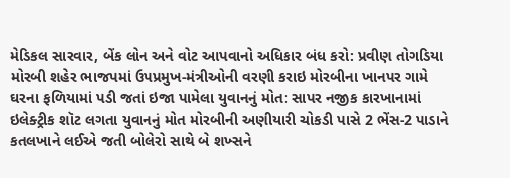મેડિકલ સારવાર, બેંક લોન અને વોટ આપવાનો અધિકાર બંધ કરો: પ્રવીણ તોગડિયા મોરબી શહેર ભાજપમાં ઉપપ્રમુખ-મંત્રીઓની વરણી કરાઇ મોરબીના ખાનપર ગામે ઘરના ફળિયામાં પડી જતાં ઇજા પામેલા યુવાનનું મોત: સાપર નજીક કારખાનામાં ઇલેક્ટ્રીક શૉટ લગતા યુવાનનું મોત મોરબીની અણીયારી ચોકડી પાસે 2 ભેંસ-2 પાડાને કતલખાને લઈએ જતી બોલેરો સાથે બે શખ્સને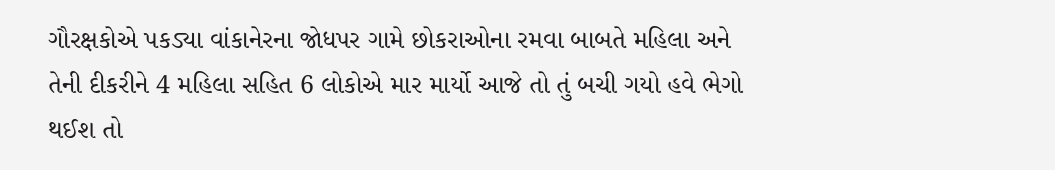ગૌરક્ષકોએ પકડ્યા વાંકાનેરના જોધપર ગામે છોકરાઓના રમવા બાબતે મહિલા અને તેની દીકરીને 4 મહિલા સહિત 6 લોકોએ માર માર્યો આજે તો તું બચી ગયો હવે ભેગો થઈશ તો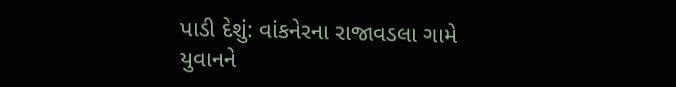પાડી દેશું: વાંકનેરના રાજાવડલા ગામે યુવાનને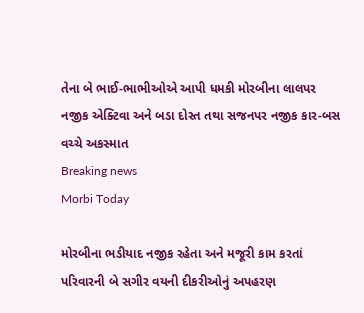તેના બે ભાઈ-ભાભીઓએ આપી ધમકી મોરબીના લાલપર નજીક એક્ટિવા અને બડા દોસ્ત તથા સજનપર નજીક કાર-બસ વચ્ચે અકસ્માત
Breaking news
Morbi Today

મોરબીના ભડીયાદ નજીક રહેતા અને મજૂરી કામ કરતાં પરિવારની બે સગીર વયની દીકરીઓનું અપહરણ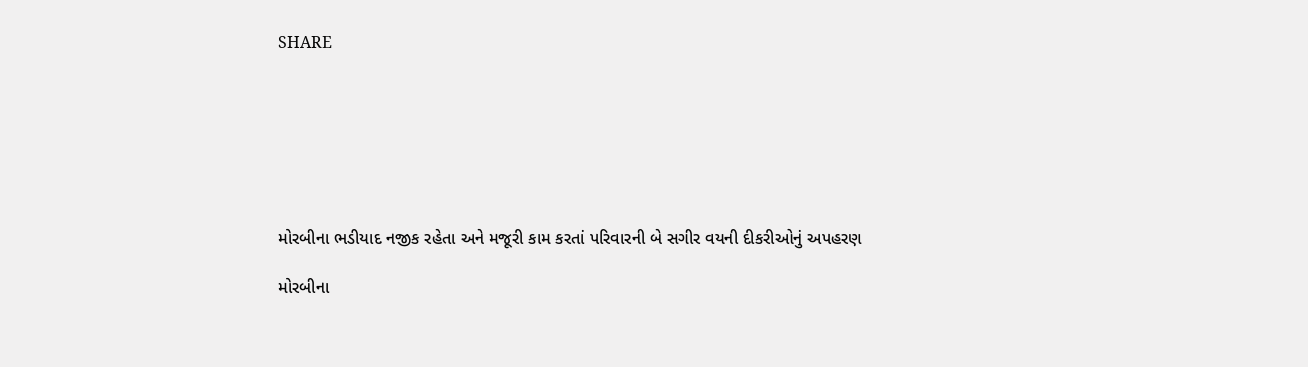SHARE







મોરબીના ભડીયાદ નજીક રહેતા અને મજૂરી કામ કરતાં પરિવારની બે સગીર વયની દીકરીઓનું અપહરણ

મોરબીના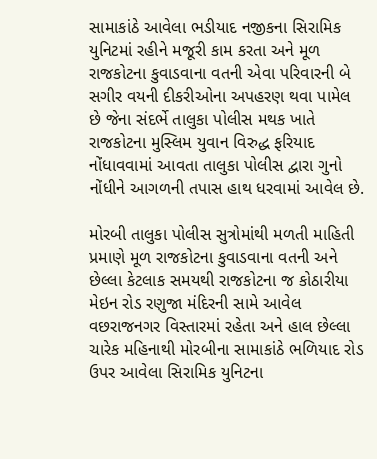સામાકાંઠે આવેલા ભડીયાદ નજીકના સિરામિક યુનિટમાં રહીને મજૂરી કામ કરતા અને મૂળ રાજકોટના કુવાડવાના વતની એવા પરિવારની બે સગીર વયની દીકરીઓના અપહરણ થવા પામેલ છે જેના સંદર્ભે તાલુકા પોલીસ મથક ખાતે રાજકોટના મુસ્લિમ યુવાન વિરુદ્ધ ફરિયાદ નોંધાવવામાં આવતા તાલુકા પોલીસ દ્વારા ગુનો નોંધીને આગળની તપાસ હાથ ધરવામાં આવેલ છે.

મોરબી તાલુકા પોલીસ સુત્રોમાંથી મળતી માહિતી પ્રમાણે મૂળ રાજકોટના કુવાડવાના વતની અને છેલ્લા કેટલાક સમયથી રાજકોટના જ કોઠારીયા મેઇન રોડ રણુજા મંદિરની સામે આવેલ વછરાજનગર વિસ્તારમાં રહેતા અને હાલ છેલ્લા ચારેક મહિનાથી મોરબીના સામાકાંઠે ભળિયાદ રોડ ઉપર આવેલા સિરામિક યુનિટના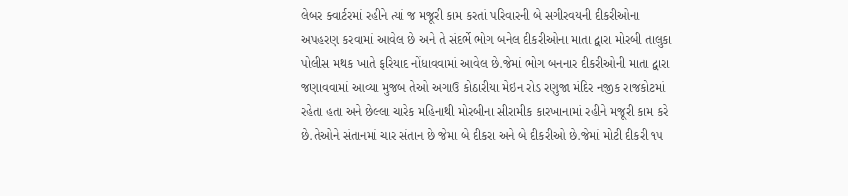લેબર ક્વાર્ટરમાં રહીને ત્યાં જ મજૂરી કામ કરતાં પરિવારની બે સગીરવયની દીકરીઓના અપહરણ કરવામાં આવેલ છે અને તે સંદર્ભે ભોગ બનેલ દીકરીઓના માતા દ્વારા મોરબી તાલુકા પોલીસ મથક ખાતે ફરિયાદ નોંધાવવામાં આવેલ છે.જેમાં ભોગ બનનાર દીકરીઓની માતા દ્વારા જણાવવામાં આવ્યા મુજબ તેઓ અગાઉ કોઠારીયા મેઇન રોડ રણુજા મંદિર નજીક રાજકોટમાં રહેતા હતા અને છેલ્લા ચારેક મહિનાથી મોરબીના સીરામીક કારખાનામાં રહીને મજૂરી કામ કરે છે.તેઓને સંતાનમાં ચાર સંતાન છે જેમા બે દીકરા અને બે દીકરીઓ છે.જેમાં મોટી દીકરી ૧૫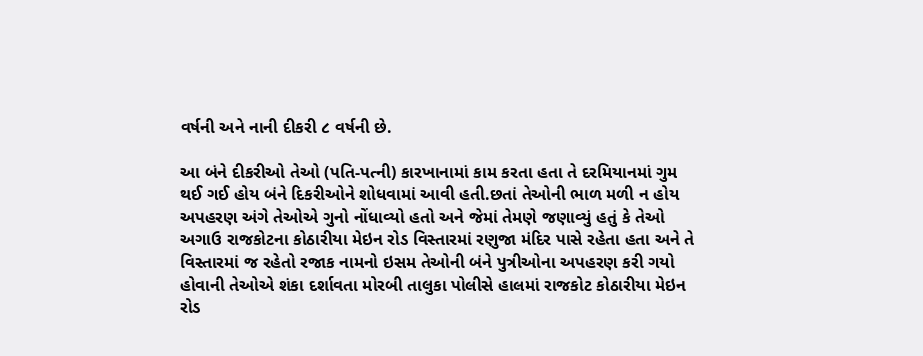વર્ષની અને નાની દીકરી ૮ વર્ષની છે.

આ બંને દીકરીઓ તેઓ (પતિ-પત્ની) કારખાનામાં કામ કરતા હતા તે દરમિયાનમાં ગુમ થઈ ગઈ હોય બંને દિકરીઓને શોધવામાં આવી હતી.છતાં તેઓની ભાળ મળી ન હોય અપહરણ અંગે તેઓએ ગુનો નોંધાવ્યો હતો અને જેમાં તેમણે જણાવ્યું હતું કે તેઓ અગાઉ રાજકોટના કોઠારીયા મેઇન રોડ વિસ્તારમાં રણુજા મંદિર પાસે રહેતા હતા અને તે વિસ્તારમાં જ રહેતો રજાક નામનો ઇસમ તેઓની બંને પુત્રીઓના અપહરણ કરી ગયો હોવાની તેઓએ શંકા દર્શાવતા મોરબી તાલુકા પોલીસે હાલમાં રાજકોટ કોઠારીયા મેઇન રોડ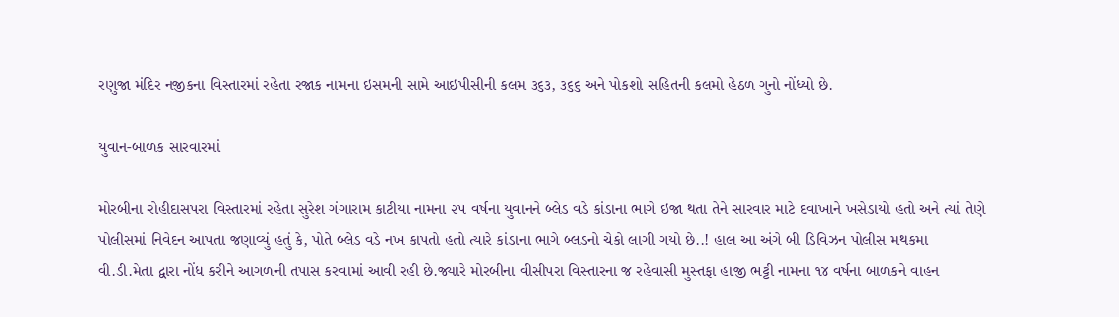રણુજા મંદિર નજીકના વિસ્તારમાં રહેતા રજાક નામના ઇસમની સામે આઇપીસીની કલમ ૩૬૩, ૩૬૬ અને પોકશો સહિતની કલમો હેઠળ ગુનો નોંધ્યો છે.

યુવાન-બાળક સારવારમાં

મોરબીના રોહીદાસપરા વિસ્તારમાં રહેતા સુરેશ ગંગારામ કાટીયા નામના ૨૫ વર્ષના યુવાનને બ્લેડ વડે કાંડાના ભાગે ઇજા થતા તેને સારવાર માટે દવાખાને ખસેડાયો હતો અને ત્યાં તેણે પોલીસમાં નિવેદન આપતા જણાવ્યું હતું કે, પોતે બ્લેડ વડે નખ કાપતો હતો ત્યારે કાંડાના ભાગે બ્લડનો ચેકો લાગી ગયો છે..! હાલ આ અંગે બી ડિવિઝન પોલીસ મથકમા વી.ડી.મેતા દ્વારા નોંધ કરીને આગળની તપાસ કરવામાં આવી રહી છે.જ્યારે મોરબીના વીસીપરા વિસ્તારના જ રહેવાસી મુસ્તફા હાજી ભટ્ટી નામના ૧૪ વર્ષના બાળકને વાહન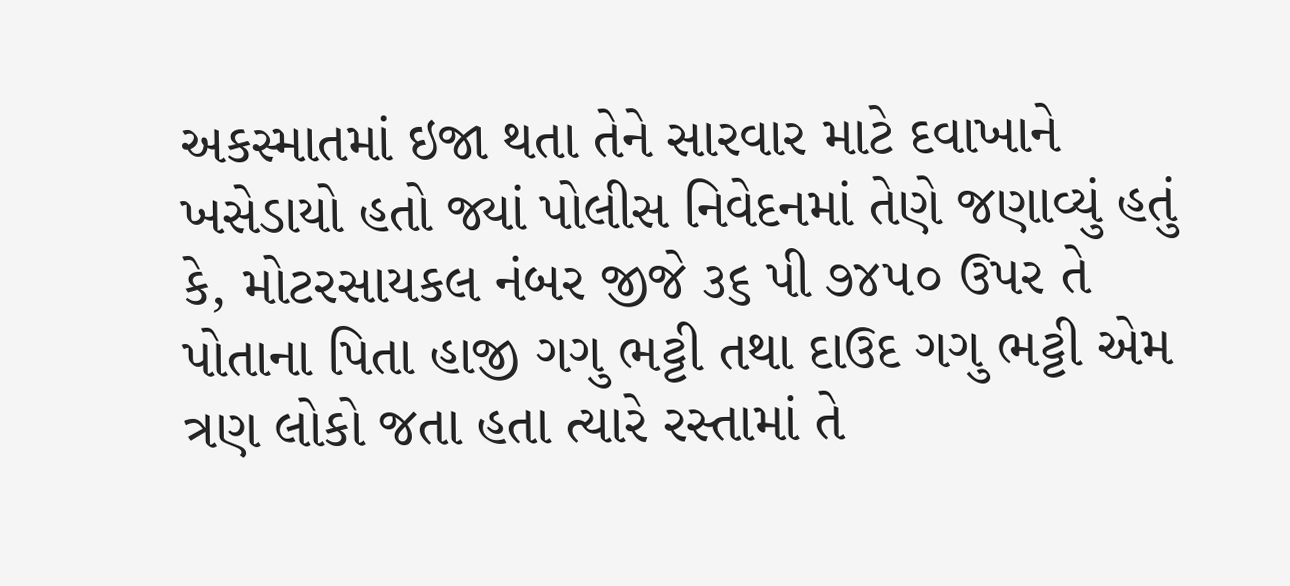અકસ્માતમાં ઇજા થતા તેને સારવાર માટે દવાખાને ખસેડાયો હતો જ્યાં પોલીસ નિવેદનમાં તેણે જણાવ્યું હતું કે, મોટરસાયકલ નંબર જીજે ૩૬ પી ૭૪૫૦ ઉપર તે પોતાના પિતા હાજી ગગુ ભટ્ટી તથા દાઉદ ગગુ ભટ્ટી એમ ત્રણ લોકો જતા હતા ત્યારે રસ્તામાં તે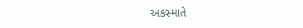અકસ્માતે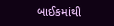બાઈકમાંથી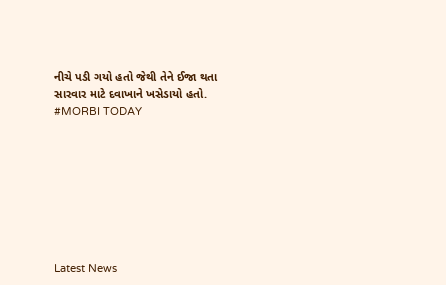નીચે પડી ગયો હતો જેથી તેને ઈજા થતા સારવાર માટે દવાખાને ખસેડાયો હતો. #MORBI TODAY








Latest News